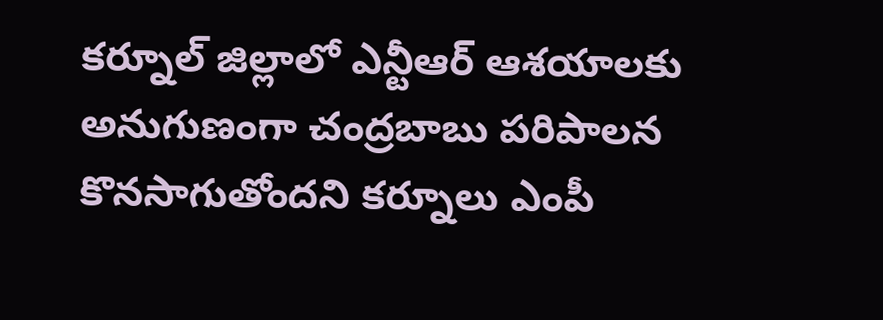కర్నూల్ జిల్లాలో ఎన్టీఆర్ ఆశయాలకు అనుగుణంగా చంద్రబాబు పరిపాలన కొనసాగుతోందని కర్నూలు ఎంపీ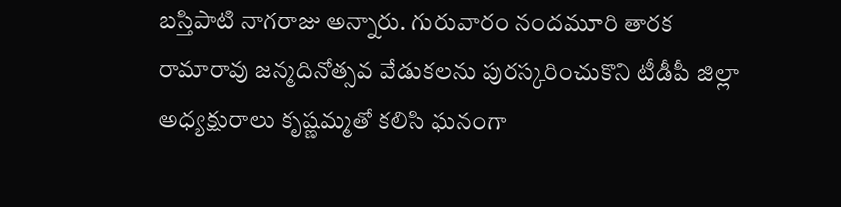బస్తిపాటి నాగరాజు అన్నారు. గురువారం నందమూరి తారక రామారావు జన్మదినోత్సవ వేడుకలను పురస్కరించుకొని టీడీపీ జిల్లా అధ్యక్షురాలు కృష్ణమ్మతో కలిసి ఘనంగా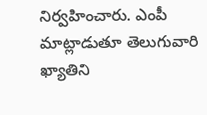నిర్వహించారు. ఎంపీ మాట్లాడుతూ తెలుగువారి ఖ్యాతిని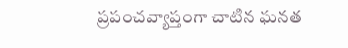ప్రపంచవ్యాప్తంగా చాటిన ఘనత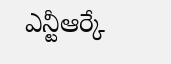ఎన్టీఆర్కే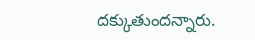దక్కుతుందన్నారు.